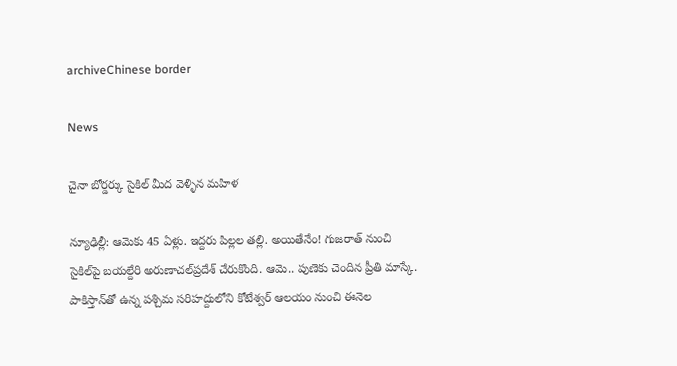archiveChinese border

News

చైనా బోర్డర్కు సైకిల్ మీద వెళ్ళిన మహిళ

న్యూఢిల్లీ: ఆమెకు 45 ఏళ్లు. ఇద్దరు పిల్లల తల్లి. అయితేనేం! గుజరాత్‌ నుంచి సైకిల్‌పై బయల్దేరి అరుణాచల్‌ప్రదేశ్‌ చేరుకొంది. ఆమె.. పుణెకు చెందిన ప్రీతి మాస్కే. పాకిస్తాన్‌తో ఉన్న పశ్చిమ సరిహద్దులోని కోటేశ్వర్‌ ఆలయం నుంచి ఈనెల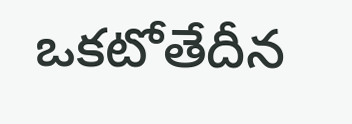ఒకటోతేదీన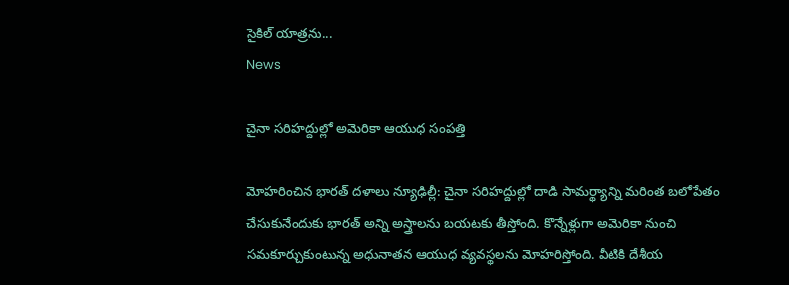సైకిల్‌ యాత్రను...
News

చైనా సరిహద్దుల్లో అమెరికా ఆయుధ సంపత్తి

మోహరించిన భారత్ ద‌ళాలు న్యూఢిల్లీ: చైనా సరిహద్దుల్లో దాడి సామర్థ్యాన్ని మరింత బలోపేతం చేసుకునేందుకు భారత్‌ అన్ని అస్త్రాలను బయటకు తీస్తోంది. కొన్నేళ్లుగా అమెరికా నుంచి సమకూర్చుకుంటున్న అధునాతన ఆయుధ వ్యవస్థలను మోహరిస్తోంది. వీటికి దేశీయ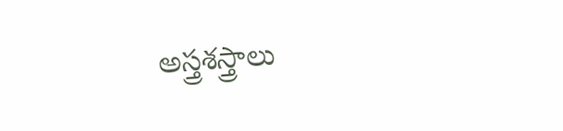అస్త్రశస్త్రాలు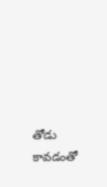తోడు కావడంతో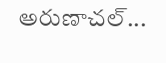అరుణాచల్‌...